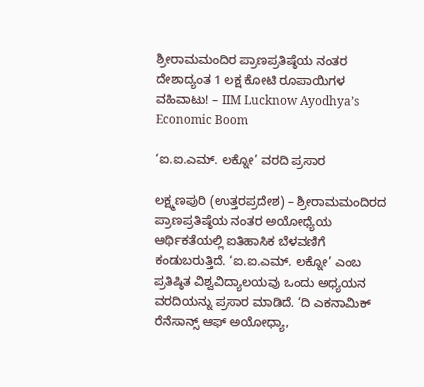ಶ್ರೀರಾಮಮಂದಿರ ಪ್ರಾಣಪ್ರತಿಷ್ಠೆಯ ನಂತರ ದೇಶಾದ್ಯಂತ 1 ಲಕ್ಷ ಕೋಟಿ ರೂಪಾಯಿಗಳ ವಹಿವಾಟು! – IIM Lucknow Ayodhya’s Economic Boom

‘ಐ.ಐ.ಎಮ್. ಲಕ್ನೋ’ ವರದಿ ಪ್ರಸಾರ

ಲಕ್ಷ್ಮಣಪುರಿ (ಉತ್ತರಪ್ರದೇಶ) – ಶ್ರೀರಾಮಮಂದಿರದ ಪ್ರಾಣಪ್ರತಿಷ್ಠೆಯ ನಂತರ ಅಯೋಧ್ಯೆಯ ಆರ್ಥಿಕತೆಯಲ್ಲಿ ಐತಿಹಾಸಿಕ ಬೆಳವಣಿಗೆ ಕಂಡುಬರುತ್ತಿದೆ. ‘ಐ.ಐ.ಎಮ್. ಲಕ್ನೋ’ ಎಂಬ ಪ್ರತಿಷ್ಠಿತ ವಿಶ್ವವಿದ್ಯಾಲಯವು ಒಂದು ಅಧ್ಯಯನ ವರದಿಯನ್ನು ಪ್ರಸಾರ ಮಾಡಿದೆ. ‘ದಿ ಎಕನಾಮಿಕ್ ರೆನೆಸಾನ್ಸ್ ಆಫ್ ಅಯೋಧ್ಯಾ,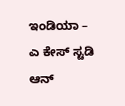ಇಂಡಿಯಾ – ಎ ಕೇಸ್ ಸ್ಟಡಿ ಆನ್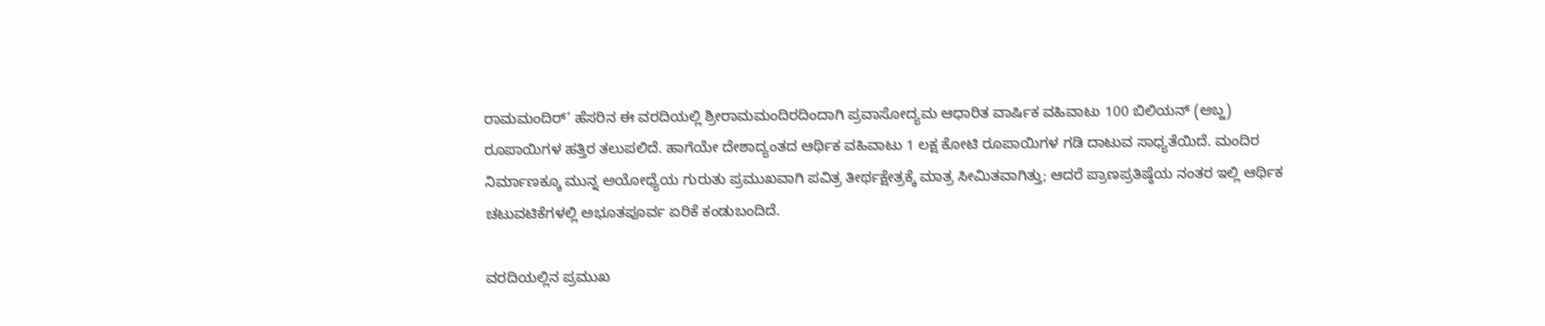ರಾಮಮಂದಿರ್’ ಹೆಸರಿನ ಈ ವರದಿಯಲ್ಲಿ ಶ್ರೀರಾಮಮಂದಿರದಿಂದಾಗಿ ಪ್ರವಾಸೋದ್ಯಮ ಆಧಾರಿತ ವಾರ್ಷಿಕ ವಹಿವಾಟು 100 ಬಿಲಿಯನ್ (ಅಬ್ಜ) ರೂಪಾಯಿಗಳ ಹತ್ತಿರ ತಲುಪಲಿದೆ. ಹಾಗೆಯೇ ದೇಶಾದ್ಯಂತದ ಆರ್ಥಿಕ ವಹಿವಾಟು 1 ಲಕ್ಷ ಕೋಟಿ ರೂಪಾಯಿಗಳ ಗಡಿ ದಾಟುವ ಸಾಧ್ಯತೆಯಿದೆ. ಮಂದಿರ ನಿರ್ಮಾಣಕ್ಕೂ ಮುನ್ನ ಅಯೋಧ್ಯೆಯ ಗುರುತು ಪ್ರಮುಖವಾಗಿ ಪವಿತ್ರ ತೀರ್ಥಕ್ಷೇತ್ರಕ್ಕೆ ಮಾತ್ರ ಸೀಮಿತವಾಗಿತ್ತು; ಆದರೆ ಪ್ರಾಣಪ್ರತಿಷ್ಠೆಯ ನಂತರ ಇಲ್ಲಿ ಆರ್ಥಿಕ ಚಟುವಟಿಕೆಗಳಲ್ಲಿ ಅಭೂತಪೂರ್ವ ಏರಿಕೆ ಕಂಡುಬಂದಿದೆ.

ವರದಿಯಲ್ಲಿನ ಪ್ರಮುಖ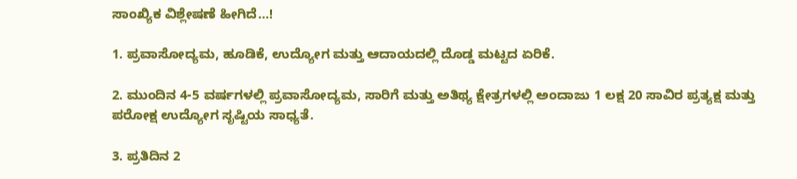ಸಾಂಖ್ಯಿಕ ವಿಶ್ಲೇಷಣೆ ಹೀಗಿದೆ…!

1. ಪ್ರವಾಸೋದ್ಯಮ, ಹೂಡಿಕೆ, ಉದ್ಯೋಗ ಮತ್ತು ಆದಾಯದಲ್ಲಿ ದೊಡ್ಡ ಮಟ್ಟದ ಏರಿಕೆ.

2. ಮುಂದಿನ 4-5 ವರ್ಷಗಳಲ್ಲಿ ಪ್ರವಾಸೋದ್ಯಮ, ಸಾರಿಗೆ ಮತ್ತು ಅತಿಥ್ಯ ಕ್ಷೇತ್ರಗಳಲ್ಲಿ ಅಂದಾಜು 1 ಲಕ್ಷ 20 ಸಾವಿರ ಪ್ರತ್ಯಕ್ಷ ಮತ್ತು ಪರೋಕ್ಷ ಉದ್ಯೋಗ ಸೃಷ್ಟಿಯ ಸಾಧ್ಯತೆ.

3. ಪ್ರತಿದಿನ 2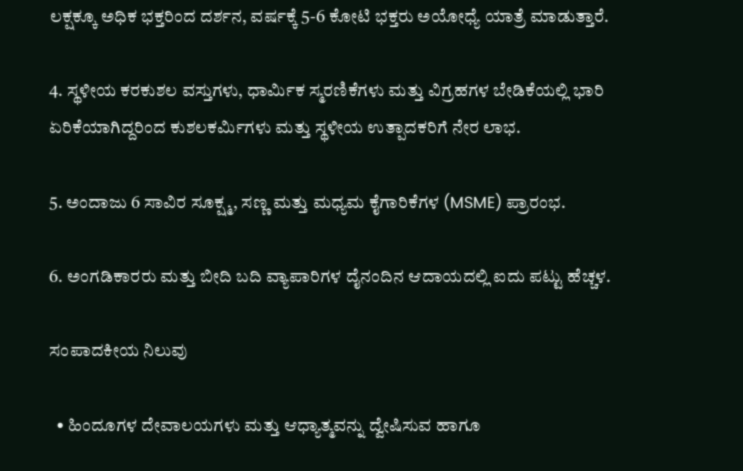ಲಕ್ಷಕ್ಕೂ ಅಧಿಕ ಭಕ್ತರಿಂದ ದರ್ಶನ, ವರ್ಷಕ್ಕೆ 5-6 ಕೋಟಿ ಭಕ್ತರು ಅಯೋಧ್ಯೆ ಯಾತ್ರೆ ಮಾಡುತ್ತಾರೆ.

4. ಸ್ಥಳೀಯ ಕರಕುಶಲ ವಸ್ತುಗಳು, ಧಾರ್ಮಿಕ ಸ್ಮರಣಿಕೆಗಳು ಮತ್ತು ವಿಗ್ರಹಗಳ ಬೇಡಿಕೆಯಲ್ಲಿ ಭಾರಿ ಏರಿಕೆಯಾಗಿದ್ದರಿಂದ ಕುಶಲಕರ್ಮಿಗಳು ಮತ್ತು ಸ್ಥಳೀಯ ಉತ್ಪಾದಕರಿಗೆ ನೇರ ಲಾಭ.

5. ಅಂದಾಜು 6 ಸಾವಿರ ಸೂಕ್ಷ್ಮ, ಸಣ್ಣ ಮತ್ತು ಮಧ್ಯಮ ಕೈಗಾರಿಕೆಗಳ (MSME) ಪ್ರಾರಂಭ.

6. ಅಂಗಡಿಕಾರರು ಮತ್ತು ಬೀದಿ ಬದಿ ವ್ಯಾಪಾರಿಗಳ ದೈನಂದಿನ ಆದಾಯದಲ್ಲಿ ಐದು ಪಟ್ಟು ಹೆಚ್ಚಳ.

ಸಂಪಾದಕೀಯ ನಿಲುವು

  • ಹಿಂದೂಗಳ ದೇವಾಲಯಗಳು ಮತ್ತು ಆಧ್ಯಾತ್ಮವನ್ನು ದ್ವೇಷಿಸುವ ಹಾಗೂ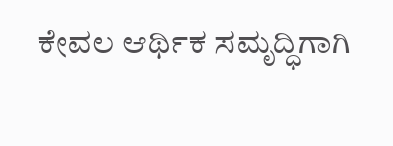ಕೇವಲ ಆರ್ಥಿಕ ಸಮೃದ್ಧಿಗಾಗಿ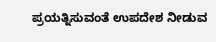ಪ್ರಯತ್ನಿಸುವಂತೆ ಉಪದೇಶ ನೀಡುವ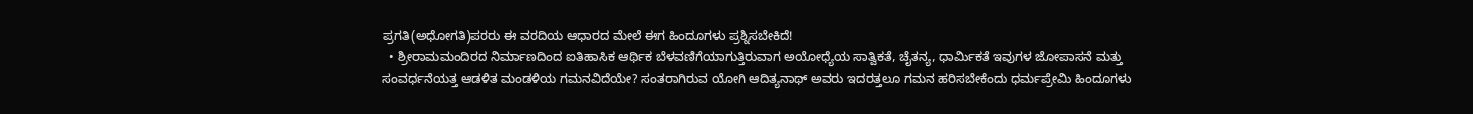ಪ್ರಗತಿ(ಅಧೋಗತಿ)ಪರರು ಈ ವರದಿಯ ಆಧಾರದ ಮೇಲೆ ಈಗ ಹಿಂದೂಗಳು ಪ್ರಶ್ನಿಸಬೇಕಿದೆ!
  • ಶ್ರೀರಾಮಮಂದಿರದ ನಿರ್ಮಾಣದಿಂದ ಐತಿಹಾಸಿಕ ಆರ್ಥಿಕ ಬೆಳವಣಿಗೆಯಾಗುತ್ತಿರುವಾಗ ಅಯೋಧ್ಯೆಯ ಸಾತ್ವಿಕತೆ, ಚೈತನ್ಯ, ಧಾರ್ಮಿಕತೆ ಇವುಗಳ ಜೋಪಾಸನೆ ಮತ್ತು ಸಂವರ್ಧನೆಯತ್ತ ಆಡಳಿತ ಮಂಡಳಿಯ ಗಮನವಿದೆಯೇ? ಸಂತರಾಗಿರುವ ಯೋಗಿ ಆದಿತ್ಯನಾಥ್ ಅವರು ಇದರತ್ತಲೂ ಗಮನ ಹರಿಸಬೇಕೆಂದು ಧರ್ಮಪ್ರೇಮಿ ಹಿಂದೂಗಳು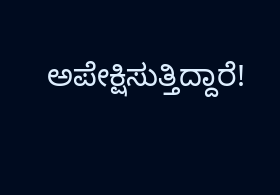ಅಪೇಕ್ಷಿಸುತ್ತಿದ್ದಾರೆ!